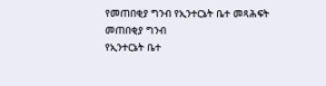የመጠበቂያ ግንብ የኢንተርኔት ቤተ መጻሕፍት
መጠበቂያ ግንብ
የኢንተርኔት ቤተ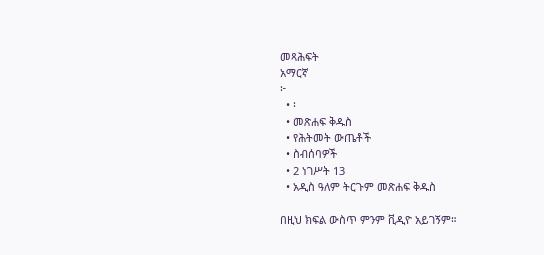መጻሕፍት
አማርኛ
፦
  • ፡
  • መጽሐፍ ቅዱስ
  • የሕትመት ውጤቶች
  • ስብሰባዎች
  • 2 ነገሥት 13
  • አዲስ ዓለም ትርጉም መጽሐፍ ቅዱስ

በዚህ ክፍል ውስጥ ምንም ቪዲዮ አይገኝም።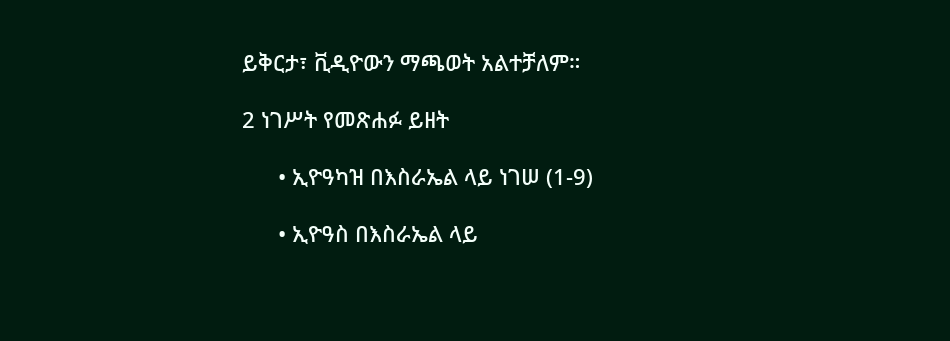ይቅርታ፣ ቪዲዮውን ማጫወት አልተቻለም።

2 ነገሥት የመጽሐፉ ይዘት

      • ኢዮዓካዝ በእስራኤል ላይ ነገሠ (1-9)

      • ኢዮዓስ በእስራኤል ላይ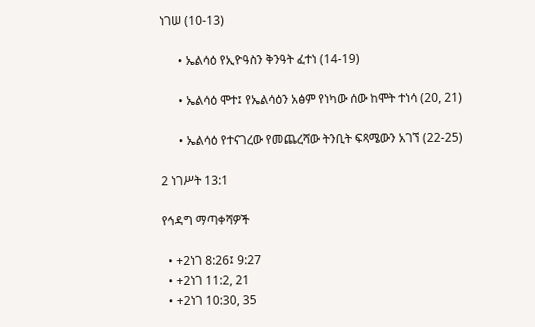ነገሠ (10-13)

      • ኤልሳዕ የኢዮዓስን ቅንዓት ፈተነ (14-19)

      • ኤልሳዕ ሞተ፤ የኤልሳዕን አፅም የነካው ሰው ከሞት ተነሳ (20, 21)

      • ኤልሳዕ የተናገረው የመጨረሻው ትንቢት ፍጻሜውን አገኘ (22-25)

2 ነገሥት 13:1

የኅዳግ ማጣቀሻዎች

  • +2ነገ 8:26፤ 9:27
  • +2ነገ 11:2, 21
  • +2ነገ 10:30, 35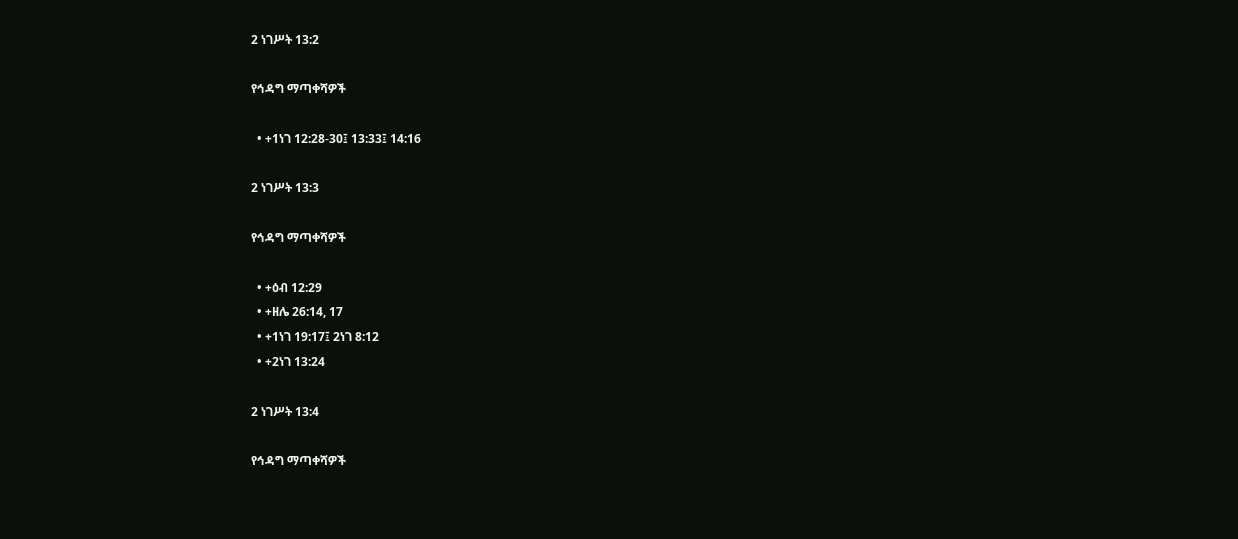2 ነገሥት 13:2

የኅዳግ ማጣቀሻዎች

  • +1ነገ 12:28-30፤ 13:33፤ 14:16

2 ነገሥት 13:3

የኅዳግ ማጣቀሻዎች

  • +ዕብ 12:29
  • +ዘሌ 26:14, 17
  • +1ነገ 19:17፤ 2ነገ 8:12
  • +2ነገ 13:24

2 ነገሥት 13:4

የኅዳግ ማጣቀሻዎች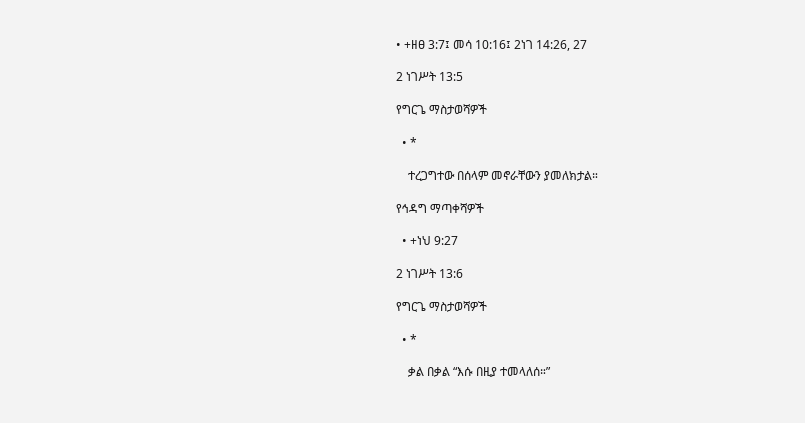• +ዘፀ 3:7፤ መሳ 10:16፤ 2ነገ 14:26, 27

2 ነገሥት 13:5

የግርጌ ማስታወሻዎች

  • *

    ተረጋግተው በሰላም መኖራቸውን ያመለክታል።

የኅዳግ ማጣቀሻዎች

  • +ነህ 9:27

2 ነገሥት 13:6

የግርጌ ማስታወሻዎች

  • *

    ቃል በቃል “እሱ በዚያ ተመላለሰ።”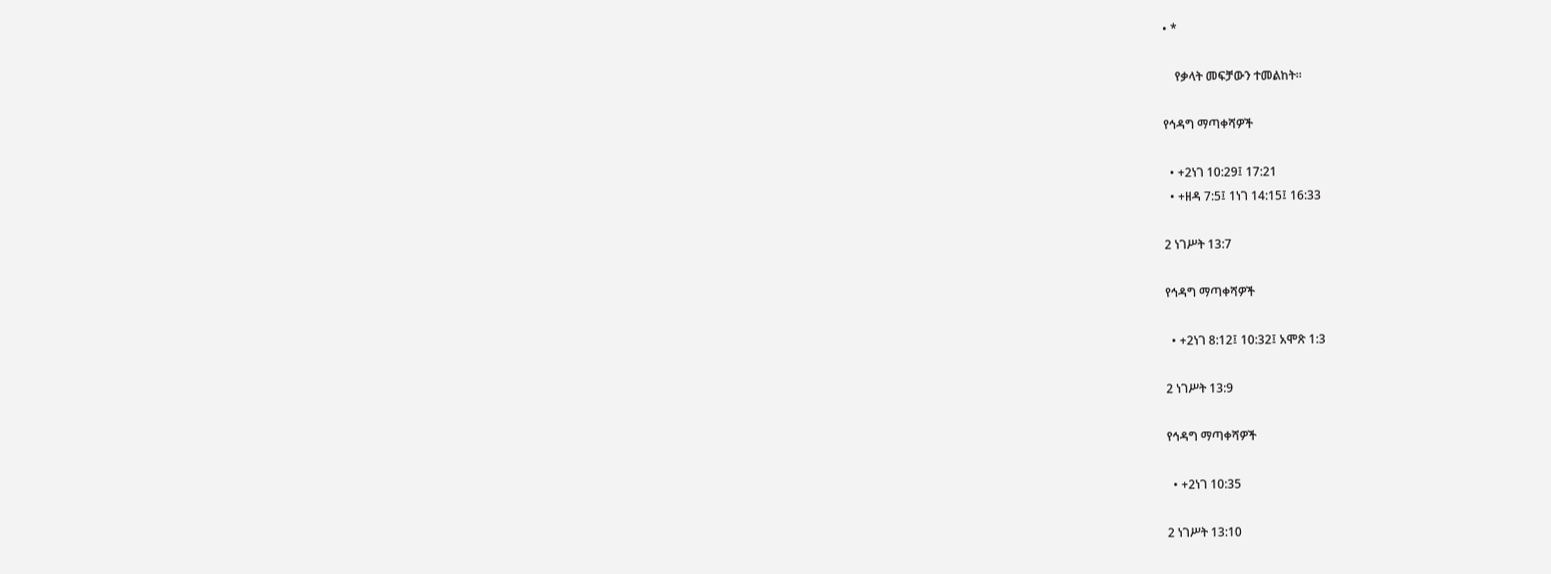• *

    የቃላት መፍቻውን ተመልከት።

የኅዳግ ማጣቀሻዎች

  • +2ነገ 10:29፤ 17:21
  • +ዘዳ 7:5፤ 1ነገ 14:15፤ 16:33

2 ነገሥት 13:7

የኅዳግ ማጣቀሻዎች

  • +2ነገ 8:12፤ 10:32፤ አሞጽ 1:3

2 ነገሥት 13:9

የኅዳግ ማጣቀሻዎች

  • +2ነገ 10:35

2 ነገሥት 13:10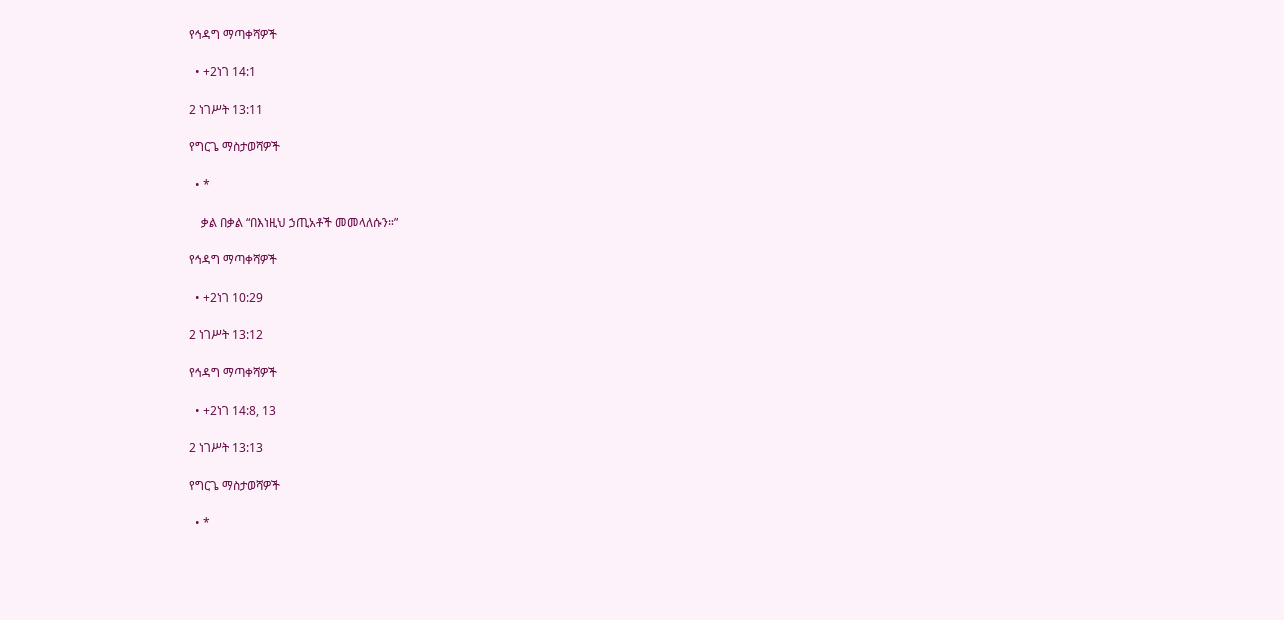የኅዳግ ማጣቀሻዎች

  • +2ነገ 14:1

2 ነገሥት 13:11

የግርጌ ማስታወሻዎች

  • *

    ቃል በቃል “በእነዚህ ኃጢአቶች መመላለሱን።”

የኅዳግ ማጣቀሻዎች

  • +2ነገ 10:29

2 ነገሥት 13:12

የኅዳግ ማጣቀሻዎች

  • +2ነገ 14:8, 13

2 ነገሥት 13:13

የግርጌ ማስታወሻዎች

  • *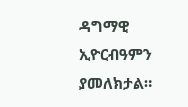ዳግማዊ ኢዮርብዓምን ያመለክታል።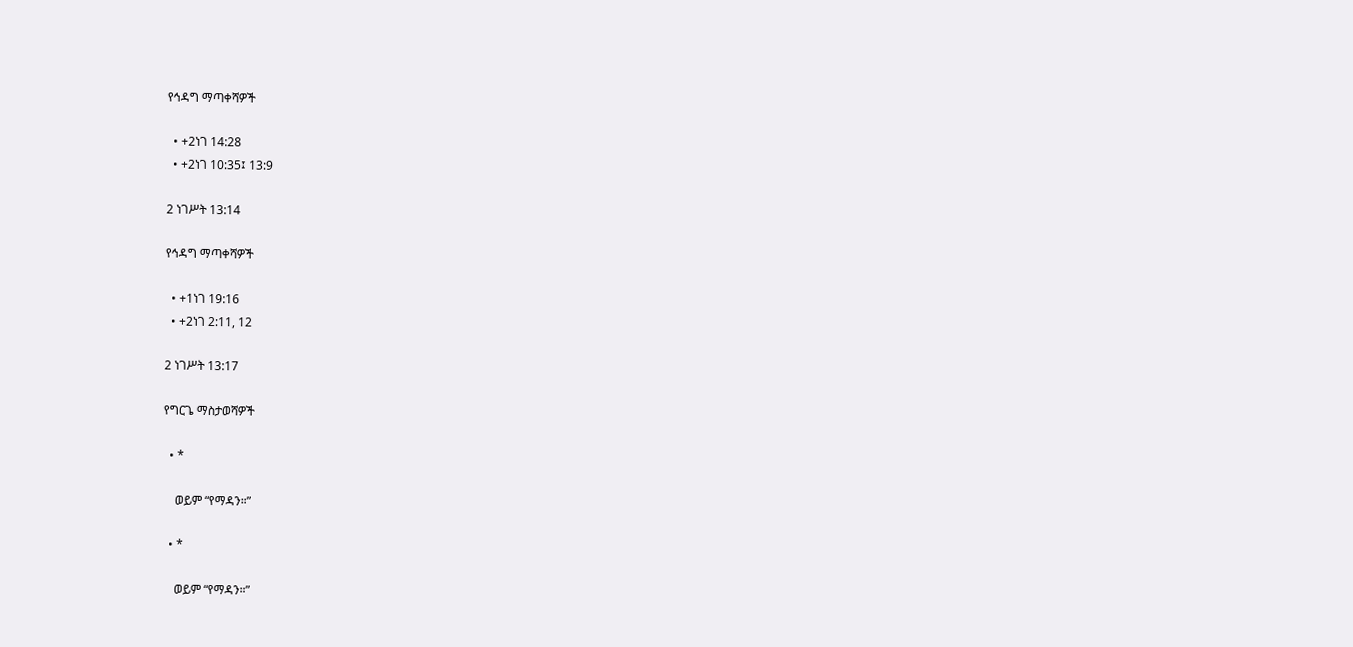የኅዳግ ማጣቀሻዎች

  • +2ነገ 14:28
  • +2ነገ 10:35፤ 13:9

2 ነገሥት 13:14

የኅዳግ ማጣቀሻዎች

  • +1ነገ 19:16
  • +2ነገ 2:11, 12

2 ነገሥት 13:17

የግርጌ ማስታወሻዎች

  • *

    ወይም “የማዳን።”

  • *

    ወይም “የማዳን።”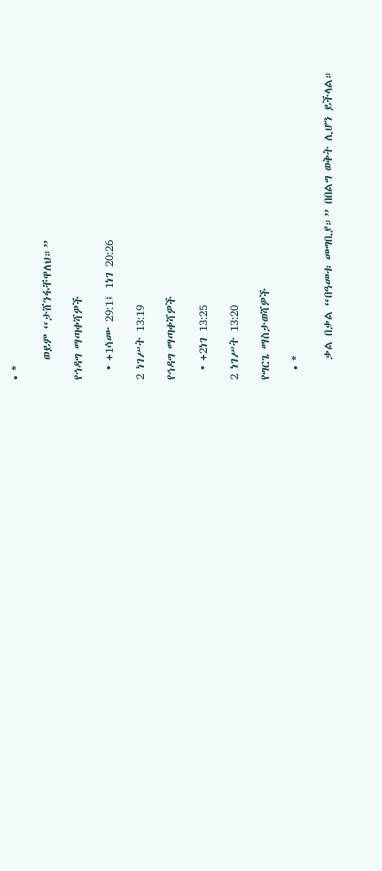• *

    ወይም “ታሸንፋቸዋለህ።”

የኅዳግ ማጣቀሻዎች

  • +1ሳሙ 29:1፤ 1ነገ 20:26

2 ነገሥት 13:19

የኅዳግ ማጣቀሻዎች

  • +2ነገ 13:25

2 ነገሥት 13:20

የግርጌ ማስታወሻዎች

  • *

    ቃል በቃል “በዓመቱ መግቢያ።” በበልግ ወቅት ሊሆን ይችላል።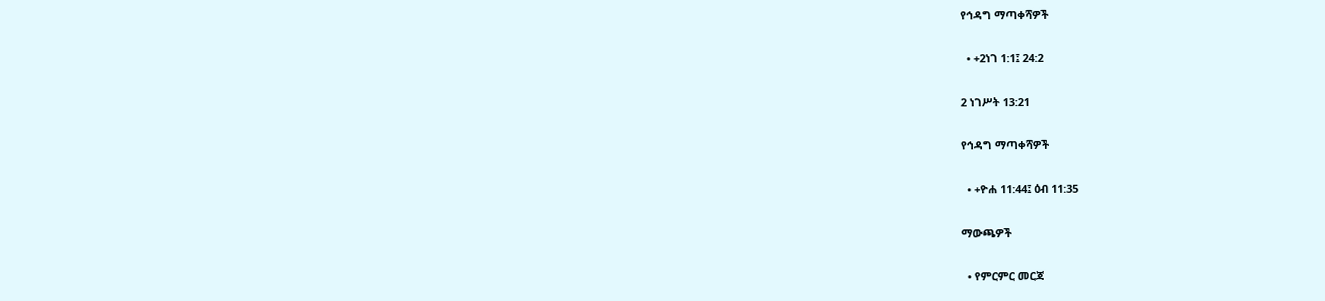የኅዳግ ማጣቀሻዎች

  • +2ነገ 1:1፤ 24:2

2 ነገሥት 13:21

የኅዳግ ማጣቀሻዎች

  • +ዮሐ 11:44፤ ዕብ 11:35

ማውጫዎች

  • የምርምር መርጃ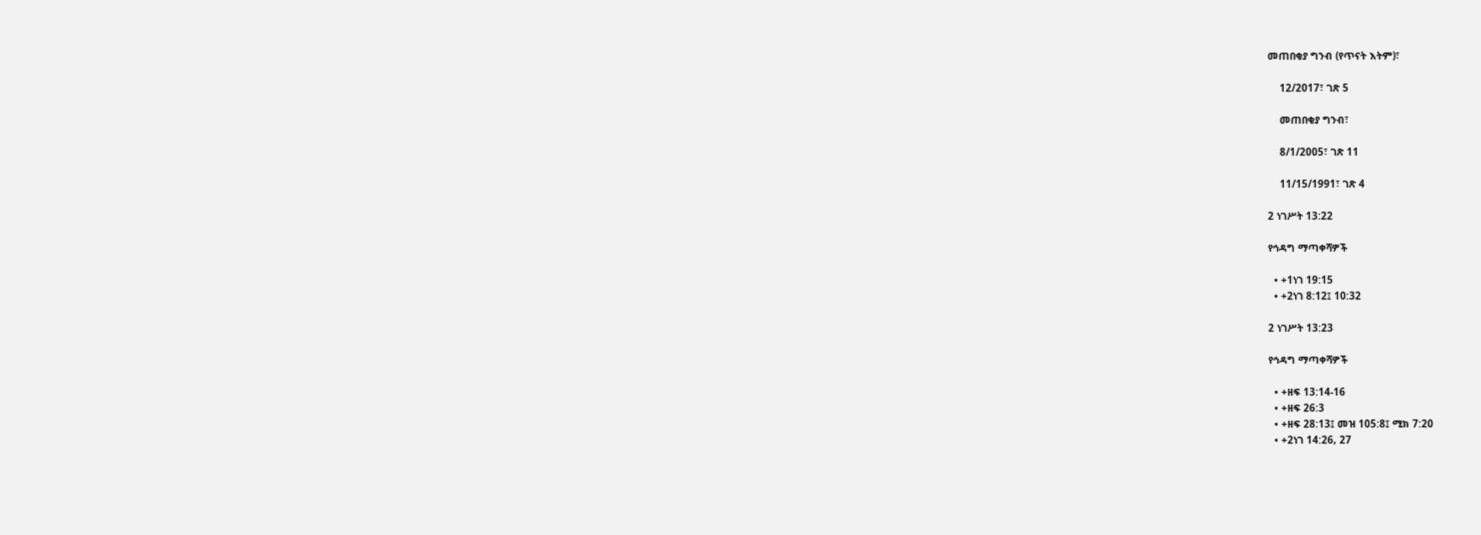መጠበቂያ ግንብ (የጥናት እትም)፣

    12/2017፣ ገጽ 5

    መጠበቂያ ግንብ፣

    8/1/2005፣ ገጽ 11

    11/15/1991፣ ገጽ 4

2 ነገሥት 13:22

የኅዳግ ማጣቀሻዎች

  • +1ነገ 19:15
  • +2ነገ 8:12፤ 10:32

2 ነገሥት 13:23

የኅዳግ ማጣቀሻዎች

  • +ዘፍ 13:14-16
  • +ዘፍ 26:3
  • +ዘፍ 28:13፤ መዝ 105:8፤ ሚክ 7:20
  • +2ነገ 14:26, 27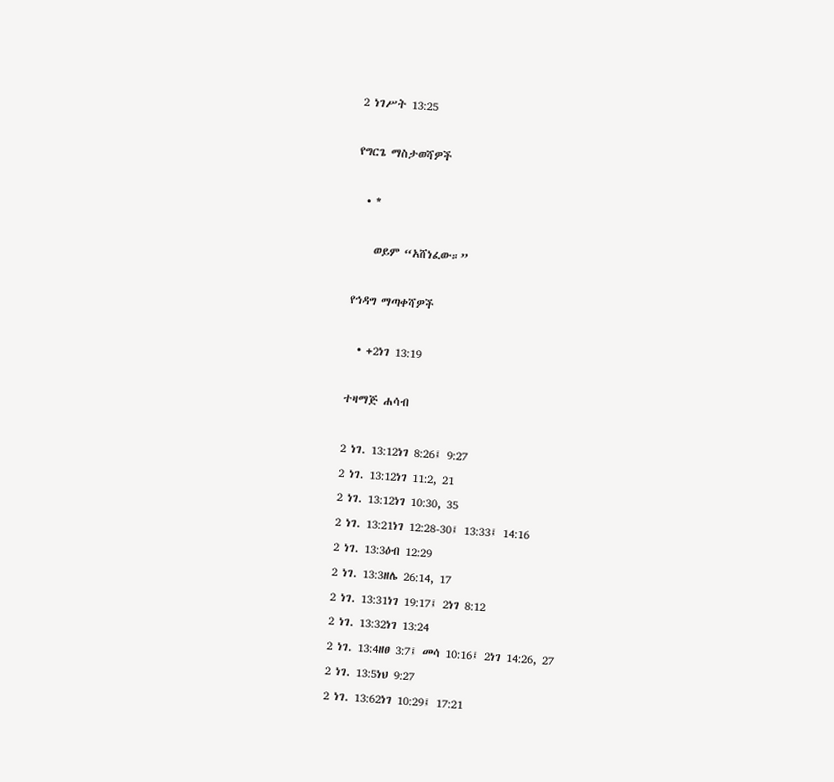2 ነገሥት 13:25

የግርጌ ማስታወሻዎች

  • *

    ወይም “አሸነፈው።”

የኅዳግ ማጣቀሻዎች

  • +2ነገ 13:19

ተዛማጅ ሐሳብ

2 ነገ. 13:12ነገ 8:26፤ 9:27
2 ነገ. 13:12ነገ 11:2, 21
2 ነገ. 13:12ነገ 10:30, 35
2 ነገ. 13:21ነገ 12:28-30፤ 13:33፤ 14:16
2 ነገ. 13:3ዕብ 12:29
2 ነገ. 13:3ዘሌ 26:14, 17
2 ነገ. 13:31ነገ 19:17፤ 2ነገ 8:12
2 ነገ. 13:32ነገ 13:24
2 ነገ. 13:4ዘፀ 3:7፤ መሳ 10:16፤ 2ነገ 14:26, 27
2 ነገ. 13:5ነህ 9:27
2 ነገ. 13:62ነገ 10:29፤ 17:21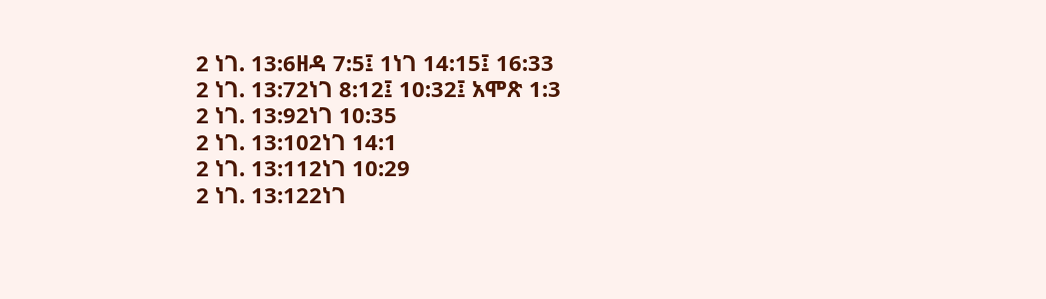2 ነገ. 13:6ዘዳ 7:5፤ 1ነገ 14:15፤ 16:33
2 ነገ. 13:72ነገ 8:12፤ 10:32፤ አሞጽ 1:3
2 ነገ. 13:92ነገ 10:35
2 ነገ. 13:102ነገ 14:1
2 ነገ. 13:112ነገ 10:29
2 ነገ. 13:122ነገ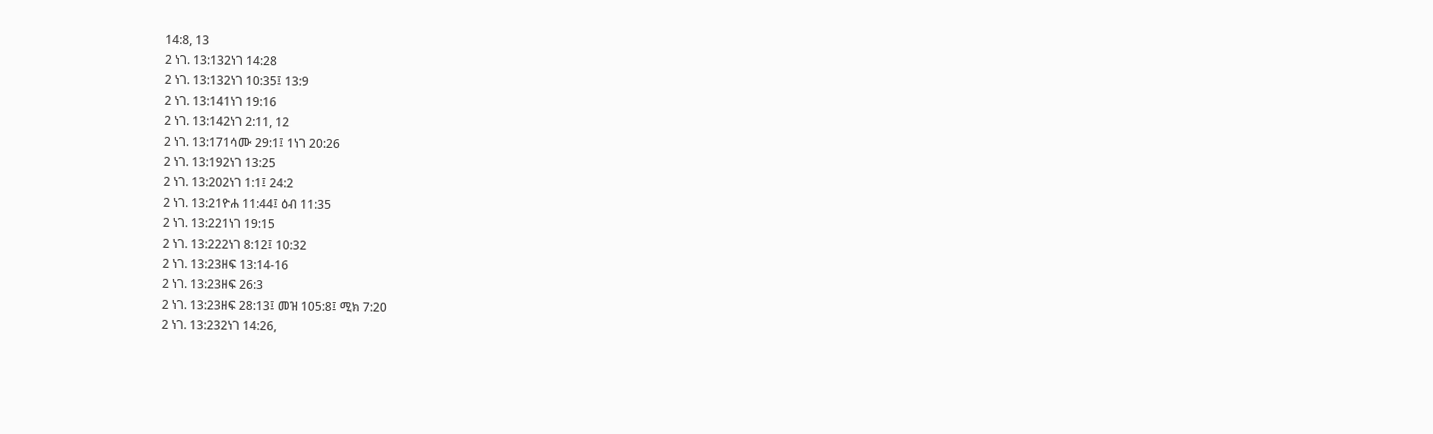14:8, 13
2 ነገ. 13:132ነገ 14:28
2 ነገ. 13:132ነገ 10:35፤ 13:9
2 ነገ. 13:141ነገ 19:16
2 ነገ. 13:142ነገ 2:11, 12
2 ነገ. 13:171ሳሙ 29:1፤ 1ነገ 20:26
2 ነገ. 13:192ነገ 13:25
2 ነገ. 13:202ነገ 1:1፤ 24:2
2 ነገ. 13:21ዮሐ 11:44፤ ዕብ 11:35
2 ነገ. 13:221ነገ 19:15
2 ነገ. 13:222ነገ 8:12፤ 10:32
2 ነገ. 13:23ዘፍ 13:14-16
2 ነገ. 13:23ዘፍ 26:3
2 ነገ. 13:23ዘፍ 28:13፤ መዝ 105:8፤ ሚክ 7:20
2 ነገ. 13:232ነገ 14:26,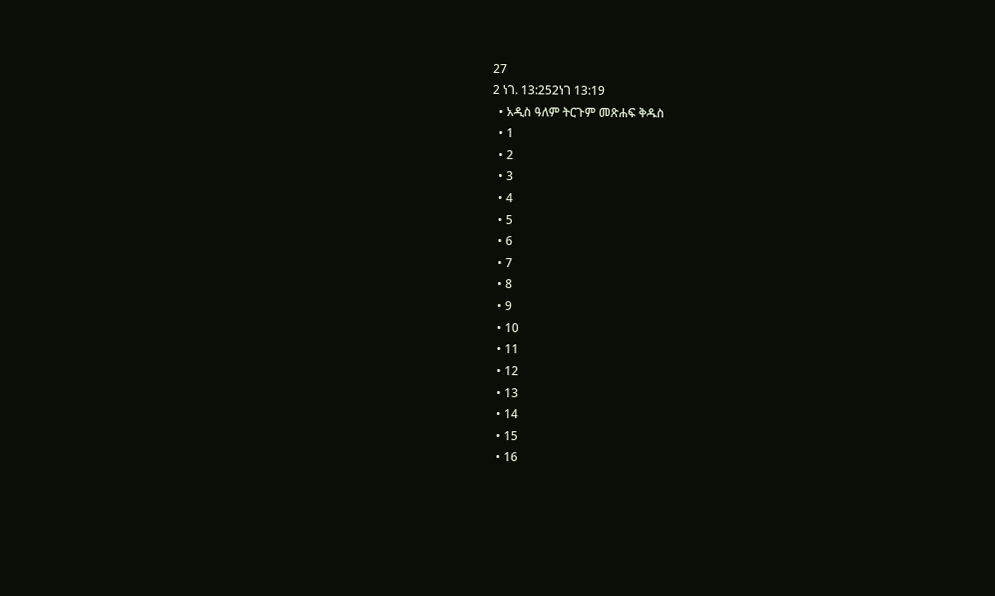27
2 ነገ. 13:252ነገ 13:19
  • አዲስ ዓለም ትርጉም መጽሐፍ ቅዱስ
  • 1
  • 2
  • 3
  • 4
  • 5
  • 6
  • 7
  • 8
  • 9
  • 10
  • 11
  • 12
  • 13
  • 14
  • 15
  • 16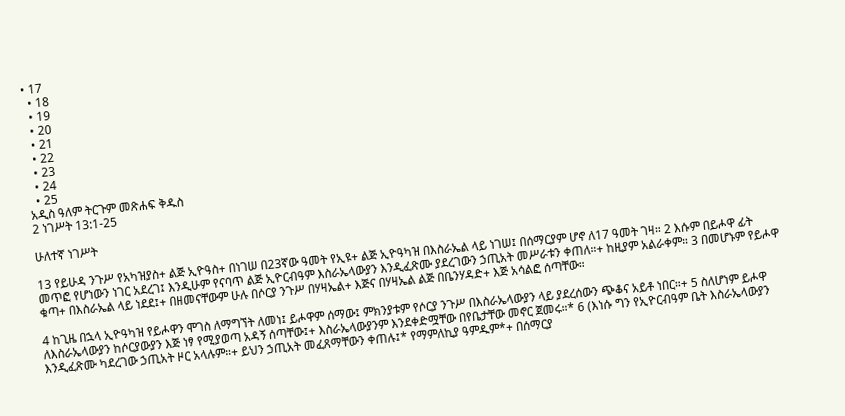• 17
  • 18
  • 19
  • 20
  • 21
  • 22
  • 23
  • 24
  • 25
አዲስ ዓለም ትርጉም መጽሐፍ ቅዱስ
2 ነገሥት 13:1-25

ሁለተኛ ነገሥት

13 የይሁዳ ንጉሥ የአካዝያስ+ ልጅ ኢዮዓስ+ በነገሠ በ23ኛው ዓመት የኢዩ+ ልጅ ኢዮዓካዝ በእስራኤል ላይ ነገሠ፤ በሰማርያም ሆኖ ለ17 ዓመት ገዛ። 2 እሱም በይሖዋ ፊት መጥፎ የሆነውን ነገር አደረገ፤ እንዲሁም የናባጥ ልጅ ኢዮርብዓም እስራኤላውያን እንዲፈጽሙ ያደረገውን ኃጢአት መሥራቱን ቀጠለ።+ ከዚያም አልራቀም። 3 በመሆኑም የይሖዋ ቁጣ+ በእስራኤል ላይ ነደደ፤+ በዘመናቸውም ሁሉ በሶርያ ንጉሥ በሃዛኤል+ እጅና በሃዛኤል ልጅ በቤንሃዳድ+ እጅ አሳልፎ ሰጣቸው።

4 ከጊዜ በኋላ ኢዮዓካዝ የይሖዋን ሞገስ ለማግኘት ለመነ፤ ይሖዋም ሰማው፤ ምክንያቱም የሶርያ ንጉሥ በእስራኤላውያን ላይ ያደረሰውን ጭቆና አይቶ ነበር።+ 5 ስለሆነም ይሖዋ ለእስራኤላውያን ከሶርያውያን እጅ ነፃ የሚያወጣ አዳኝ ሰጣቸው፤+ እስራኤላውያንም እንደቀድሟቸው በየቤታቸው መኖር ጀመሩ።* 6 (እነሱ ግን የኢዮርብዓም ቤት እስራኤላውያን እንዲፈጽሙ ካደረገው ኃጢአት ዞር አላሉም።+ ይህን ኃጢአት መፈጸማቸውን ቀጠሉ፤* የማምለኪያ ዓምዱም*+ በሰማርያ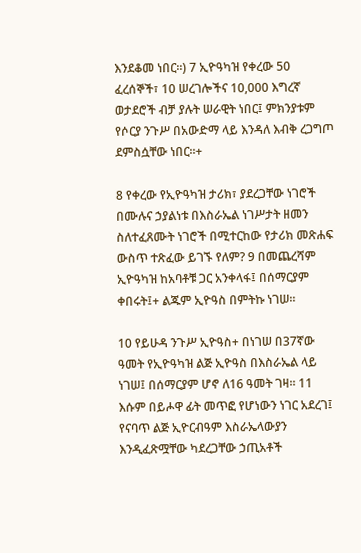እንደቆመ ነበር።) 7 ኢዮዓካዝ የቀረው 50 ፈረሰኞች፣ 10 ሠረገሎችና 10,000 እግረኛ ወታደሮች ብቻ ያሉት ሠራዊት ነበር፤ ምክንያቱም የሶርያ ንጉሥ በአውድማ ላይ እንዳለ እብቅ ረጋግጦ ደምስሷቸው ነበር።+

8 የቀረው የኢዮዓካዝ ታሪክ፣ ያደረጋቸው ነገሮች በሙሉና ኃያልነቱ በእስራኤል ነገሥታት ዘመን ስለተፈጸሙት ነገሮች በሚተርከው የታሪክ መጽሐፍ ውስጥ ተጽፈው ይገኙ የለም? 9 በመጨረሻም ኢዮዓካዝ ከአባቶቹ ጋር አንቀላፋ፤ በሰማርያም ቀበሩት፤+ ልጁም ኢዮዓስ በምትኩ ነገሠ።

10 የይሁዳ ንጉሥ ኢዮዓስ+ በነገሠ በ37ኛው ዓመት የኢዮዓካዝ ልጅ ኢዮዓስ በእስራኤል ላይ ነገሠ፤ በሰማርያም ሆኖ ለ16 ዓመት ገዛ። 11 እሱም በይሖዋ ፊት መጥፎ የሆነውን ነገር አደረገ፤ የናባጥ ልጅ ኢዮርብዓም እስራኤላውያን እንዲፈጽሟቸው ካደረጋቸው ኃጢአቶች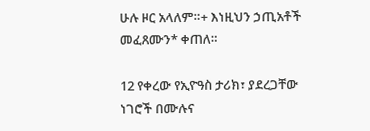ሁሉ ዞር አላለም።+ እነዚህን ኃጢአቶች መፈጸሙን* ቀጠለ።

12 የቀረው የኢዮዓስ ታሪክ፣ ያደረጋቸው ነገሮች በሙሉና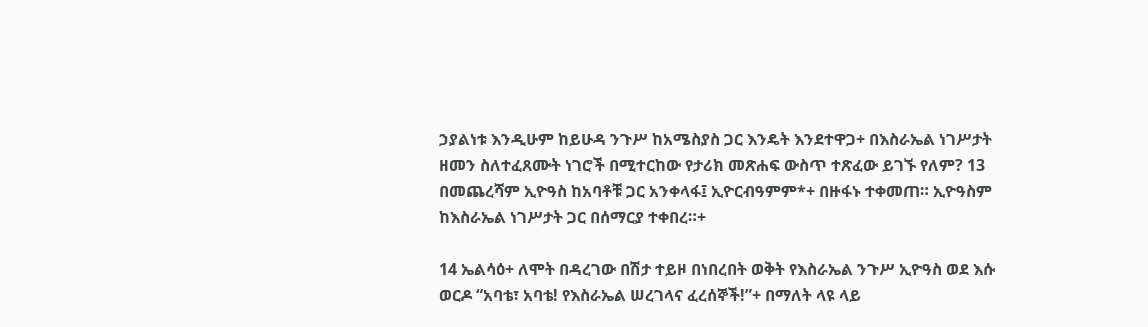ኃያልነቱ እንዲሁም ከይሁዳ ንጉሥ ከአሜስያስ ጋር እንዴት እንደተዋጋ+ በእስራኤል ነገሥታት ዘመን ስለተፈጸሙት ነገሮች በሚተርከው የታሪክ መጽሐፍ ውስጥ ተጽፈው ይገኙ የለም? 13 በመጨረሻም ኢዮዓስ ከአባቶቹ ጋር አንቀላፋ፤ ኢዮርብዓምም*+ በዙፋኑ ተቀመጠ። ኢዮዓስም ከእስራኤል ነገሥታት ጋር በሰማርያ ተቀበረ።+

14 ኤልሳዕ+ ለሞት በዳረገው በሽታ ተይዞ በነበረበት ወቅት የእስራኤል ንጉሥ ኢዮዓስ ወደ እሱ ወርዶ “አባቴ፣ አባቴ! የእስራኤል ሠረገላና ፈረሰኞች!”+ በማለት ላዩ ላይ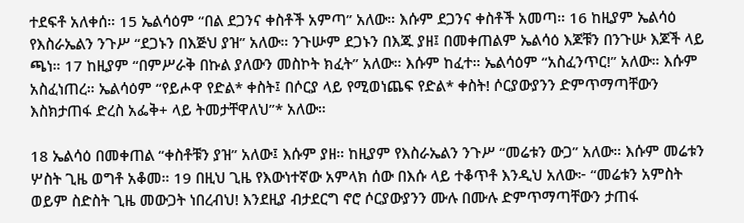ተደፍቶ አለቀሰ። 15 ኤልሳዕም “በል ደጋንና ቀስቶች አምጣ” አለው። እሱም ደጋንና ቀስቶች አመጣ። 16 ከዚያም ኤልሳዕ የእስራኤልን ንጉሥ “ደጋኑን በእጅህ ያዝ” አለው። ንጉሡም ደጋኑን በእጁ ያዘ፤ በመቀጠልም ኤልሳዕ እጆቹን በንጉሡ እጆች ላይ ጫነ። 17 ከዚያም “በምሥራቅ በኩል ያለውን መስኮት ክፈት” አለው። እሱም ከፈተ። ኤልሳዕም “አስፈንጥር!” አለው። እሱም አስፈነጠረ። ኤልሳዕም “የይሖዋ የድል* ቀስት፤ በሶርያ ላይ የሚወነጨፍ የድል* ቀስት! ሶርያውያንን ድምጥማጣቸውን እስክታጠፋ ድረስ አፌቅ+ ላይ ትመታቸዋለህ”* አለው።

18 ኤልሳዕ በመቀጠል “ቀስቶቹን ያዝ” አለው፤ እሱም ያዘ። ከዚያም የእስራኤልን ንጉሥ “መሬቱን ውጋ” አለው። እሱም መሬቱን ሦስት ጊዜ ወግቶ አቆመ። 19 በዚህ ጊዜ የእውነተኛው አምላክ ሰው በእሱ ላይ ተቆጥቶ እንዲህ አለው፦ “መሬቱን አምስት ወይም ስድስት ጊዜ መውጋት ነበረብህ! እንደዚያ ብታደርግ ኖሮ ሶርያውያንን ሙሉ በሙሉ ድምጥማጣቸውን ታጠፋ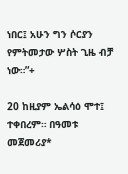ነበር፤ አሁን ግን ሶርያን የምትመታው ሦስት ጊዜ ብቻ ነው።”+

20 ከዚያም ኤልሳዕ ሞተ፤ ተቀበረም። በዓመቱ መጀመሪያ*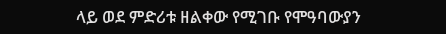ላይ ወደ ምድሪቱ ዘልቀው የሚገቡ የሞዓባውያን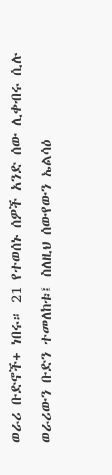ወራሪ ቡድኖች+ ነበሩ። 21 የተወሰኑ ሰዎች አንድ ሰው ሊቀብሩ ሲሉ ወራሪውን ቡድን ተመለከቱ፤ ስለዚህ ሰውየውን ኤልሳዕ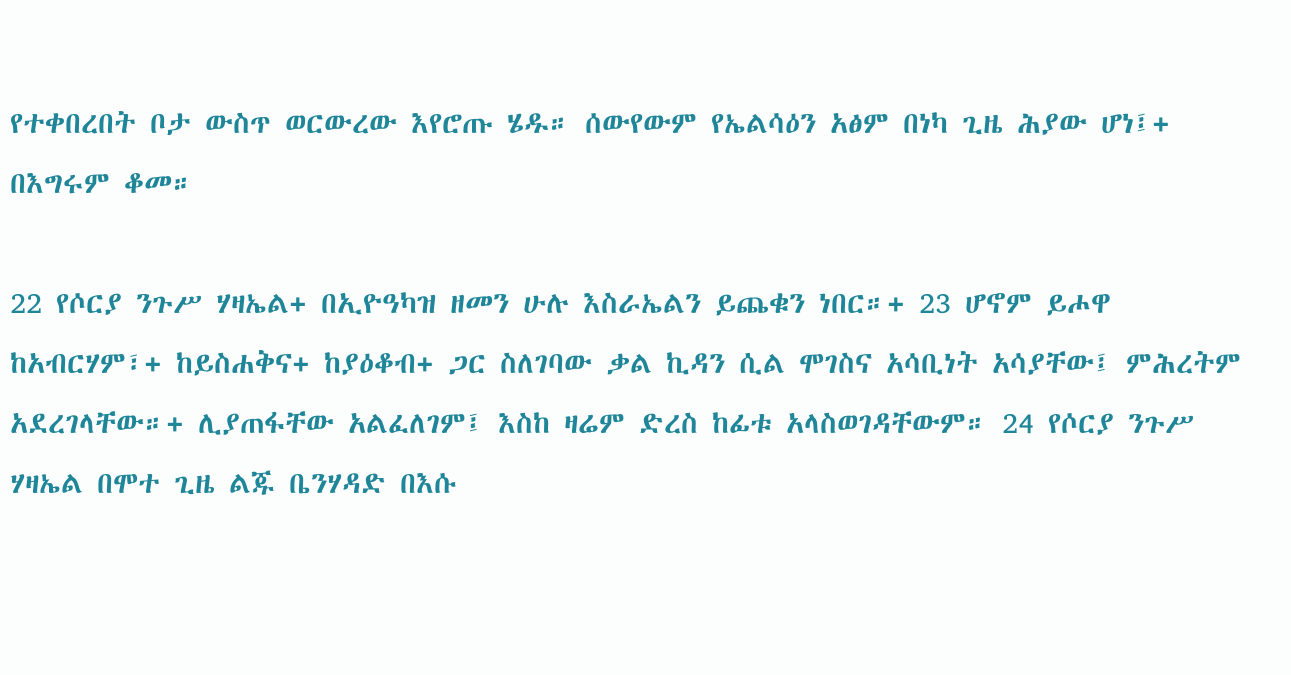የተቀበረበት ቦታ ውስጥ ወርውረው እየሮጡ ሄዱ። ሰውየውም የኤልሳዕን አፅም በነካ ጊዜ ሕያው ሆነ፤+ በእግሩም ቆመ።

22 የሶርያ ንጉሥ ሃዛኤል+ በኢዮዓካዝ ዘመን ሁሉ እስራኤልን ይጨቁን ነበር።+ 23 ሆኖም ይሖዋ ከአብርሃም፣+ ከይስሐቅና+ ከያዕቆብ+ ጋር ስለገባው ቃል ኪዳን ሲል ሞገስና አሳቢነት አሳያቸው፤ ምሕረትም አደረገላቸው።+ ሊያጠፋቸው አልፈለገም፤ እስከ ዛሬም ድረስ ከፊቱ አላስወገዳቸውም። 24 የሶርያ ንጉሥ ሃዛኤል በሞተ ጊዜ ልጁ ቤንሃዳድ በእሱ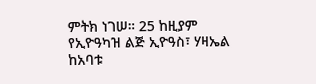ምትክ ነገሠ። 25 ከዚያም የኢዮዓካዝ ልጅ ኢዮዓስ፣ ሃዛኤል ከአባቱ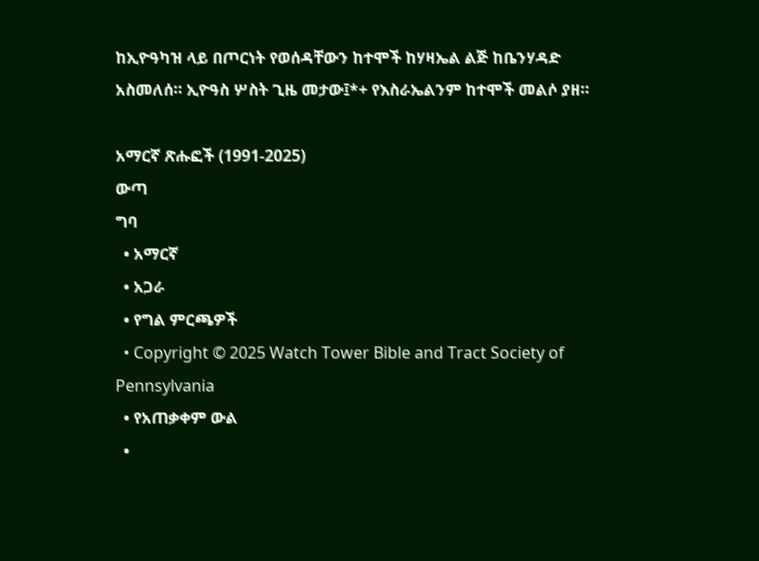ከኢዮዓካዝ ላይ በጦርነት የወሰዳቸውን ከተሞች ከሃዛኤል ልጅ ከቤንሃዳድ አስመለሰ። ኢዮዓስ ሦስት ጊዜ መታው፤*+ የእስራኤልንም ከተሞች መልሶ ያዘ።

አማርኛ ጽሑፎች (1991-2025)
ውጣ
ግባ
  • አማርኛ
  • አጋራ
  • የግል ምርጫዎች
  • Copyright © 2025 Watch Tower Bible and Tract Society of Pennsylvania
  • የአጠቃቀም ውል
  •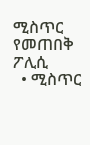ሚስጥር የመጠበቅ ፖሊሲ
  • ሚስጥር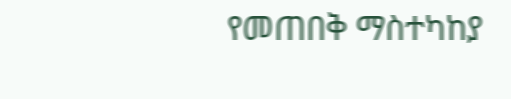የመጠበቅ ማስተካከያ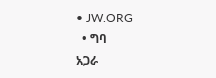• JW.ORG
  • ግባ
አጋራ